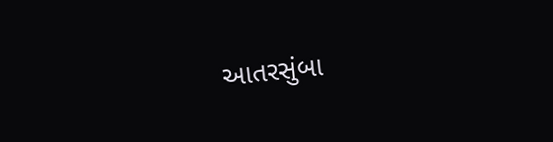આતરસુંબા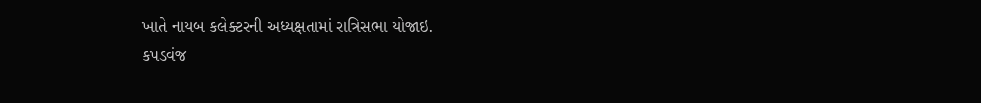ખાતે નાયબ કલેક્ટરની અધ્યક્ષતામાં રાત્રિસભા યોજાઇ.
કપડવંજ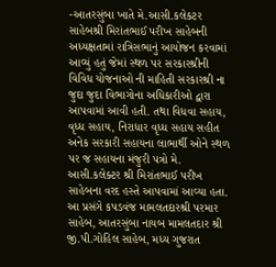-આતરસુંબા ખાતે મે.આસી.કલેકટર સાહેબશ્રી મિરાંતભાઈ પરીખ સાહેબની અધ્યક્ષતામાં રાત્રિસભાનું આયોજન કરવામાં આવ્યું હતું જેમાં સ્થળ પર સરકારશ્રીની વિવિધ યોજનાઓ ની માહિતી સરકારશ્રી ના જુદા જુદા વિભાગોના અધિકારીઓ દ્વારા આપવામાં આવી હતી. તથા વિધવા સહાય, વૃધ્ધ સહાય, નિરાધાર વૃધ્ધ સહાય સહીત અનેક સરકારી સહાયના લાભાર્થી ઓને સ્થળ પર જ સહાયના મંજુરી પત્રો મે. આસી.કલેક્ટર શ્રી મિરાંતભાઈ પરીખ સાહેબના વરદ હસ્તે આપવામાં આવ્યા હતા.
આ પ્રસંગે કપડવંજ મામલતદારશ્રી પરમાર સાહેબ, આતરસુંબા નાયબ મામલતદાર શ્રી જી.પી.ગોહિલ સાહેબ, મધ્ય ગુજરાત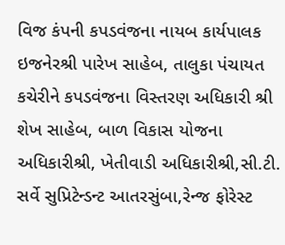વિજ કંપની કપડવંજના નાયબ કાર્યપાલક ઇજનેરશ્રી પારેખ સાહેબ, તાલુકા પંચાયત કચેરીને કપડવંજના વિસ્તરણ અધિકારી શ્રી શેખ સાહેબ, બાળ વિકાસ યોજના અધિકારીશ્રી, ખેતીવાડી અધિકારીશ્રી,સી.ટી. સર્વે સુપ્રિટેન્ડન્ટ આતરસુંબા,રેન્જ ફોરેસ્ટ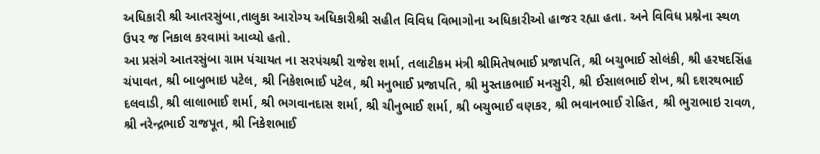અધિકારી શ્રી આતરસુંબા,તાલુકા આરોગ્ય અધિકારીશ્રી સહીત વિવિધ વિભાગોના અધિકારીઓ હાજર રહ્યા હતા. અને વિવિધ પ્રશ્નેના સ્થળ ઉપર જ નિકાલ કરવામાં આવ્યો હતો.
આ પ્રસંગે આતરસુંબા ગ્રામ પંચાયત ના સરપંચશ્રી રાજેશ શર્મા, તલાટીકમ મંત્રી શ્રીમિતેષભાઈ પ્રજાપતિ, શ્રી બચુભાઈ સોલંકી, શ્રી હરષદસિંહ ચંપાવત, શ્રી બાબુભાઇ પટેલ, શ્રી નિકેશભાઈ પટેલ, શ્રી મનુભાઈ પ્રજાપતિ, શ્રી મુસ્તાકભાઈ મનસુરી, શ્રી ઈસાલભાઈ શેખ, શ્રી દશરથભાઈ દલવાડી, શ્રી લાલાભાઈ શર્મા, શ્રી ભગવાનદાસ શર્મા, શ્રી ચીનુભાઈ શર્મા, શ્રી બચુભાઈ વણકર, શ્રી ભવાનભાઈ રોહિત, શ્રી ભુરાભાઇ રાવળ, શ્રી નરેન્દ્રભાઈ રાજપૂત, શ્રી નિકેશભાઈ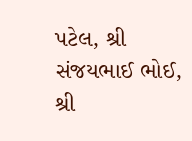પટેલ, શ્રી સંજયભાઈ ભોઈ, શ્રી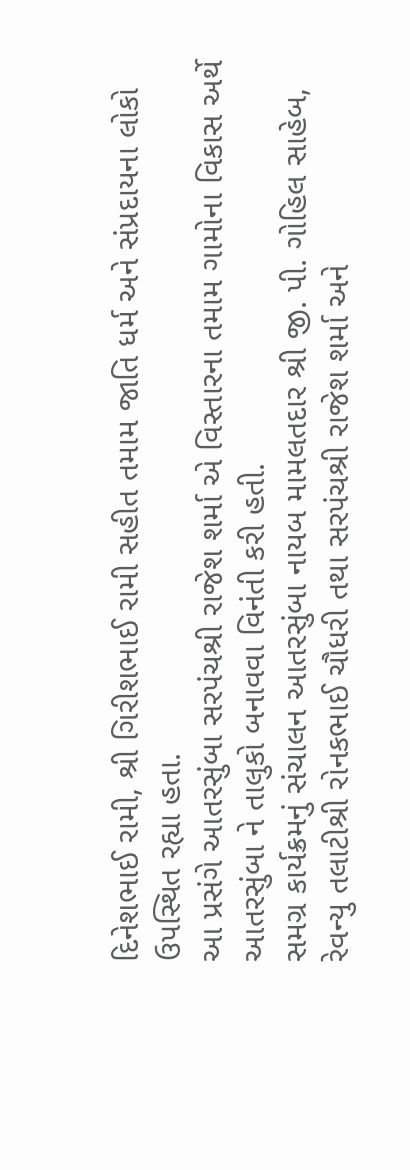દિનેશભાઈ રામી, શ્રી ગિરીશભાઈ રામી સહીત તમામ જાતિ ધર્મ અને સંપ્રદાયના લોકો ઉપસ્થિત રહ્યા હતા.
આ પ્રસંગે આતરસુંબા સરપંચશ્રી રાજેશ શર્મા એ વિસ્તારના તમામ ગામોના વિકાસ અર્થે આતરસુંબા ને તાલુકો બનાવવા વિનંતી કરી હતી.
સમગ્ર કાર્યક્રમનું સંચાલન આતરસુંબા નાયબ મામલતદાર શ્રી જી. પી. ગોહિલ સાહેબ, રેવન્યુ તલાટીશ્રી રોનકભાઈ ચૌધરી તથા સરપંચશ્રી રાજેશ શર્મા અને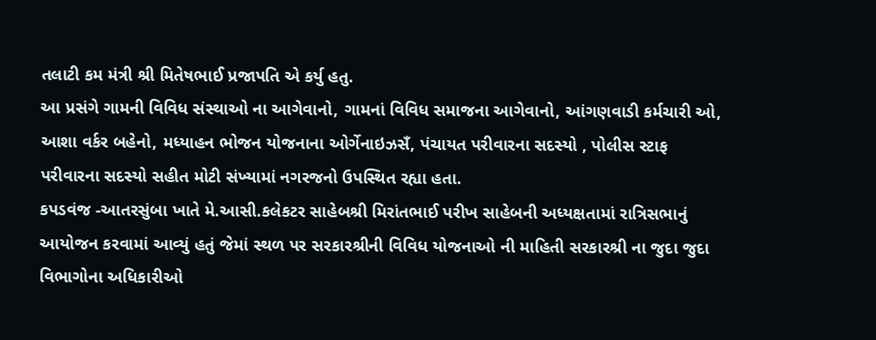તલાટી કમ મંત્રી શ્રી મિતેષભાઈ પ્રજાપતિ એ કર્યુ હતુ.
આ પ્રસંગે ગામની વિવિધ સંસ્થાઓ ના આગેવાનો, ગામનાં વિવિધ સમાજના આગેવાનો, આંગણવાડી કર્મચારી ઓ, આશા વર્કર બહેનો, મધ્યાહન ભોજન યોજનાના ઓર્ગેનાઇઝસઁ, પંચાયત પરીવારના સદસ્યો , પોલીસ સ્ટાફ પરીવારના સદસ્યો સહીત મોટી સંખ્યામાં નગરજનો ઉપસ્થિત રહ્યા હતા.
કપડવંજ -આતરસુંબા ખાતે મે.આસી.કલેકટર સાહેબશ્રી મિરાંતભાઈ પરીખ સાહેબની અધ્યક્ષતામાં રાત્રિસભાનું આયોજન કરવામાં આવ્યું હતું જેમાં સ્થળ પર સરકારશ્રીની વિવિધ યોજનાઓ ની માહિતી સરકારશ્રી ના જુદા જુદા વિભાગોના અધિકારીઓ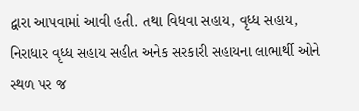દ્વારા આપવામાં આવી હતી. તથા વિધવા સહાય, વૃધ્ધ સહાય, નિરાધાર વૃધ્ધ સહાય સહીત અનેક સરકારી સહાયના લાભાર્થી ઓને સ્થળ પર જ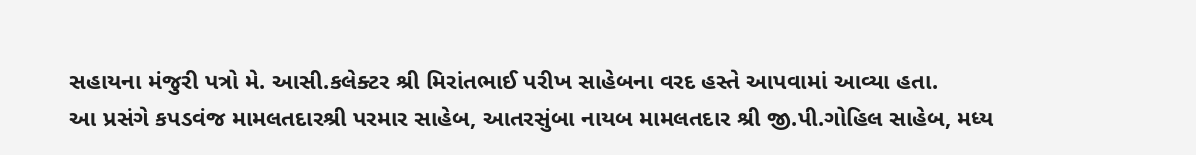સહાયના મંજુરી પત્રો મે. આસી.કલેક્ટર શ્રી મિરાંતભાઈ પરીખ સાહેબના વરદ હસ્તે આપવામાં આવ્યા હતા.
આ પ્રસંગે કપડવંજ મામલતદારશ્રી પરમાર સાહેબ, આતરસુંબા નાયબ મામલતદાર શ્રી જી.પી.ગોહિલ સાહેબ, મધ્ય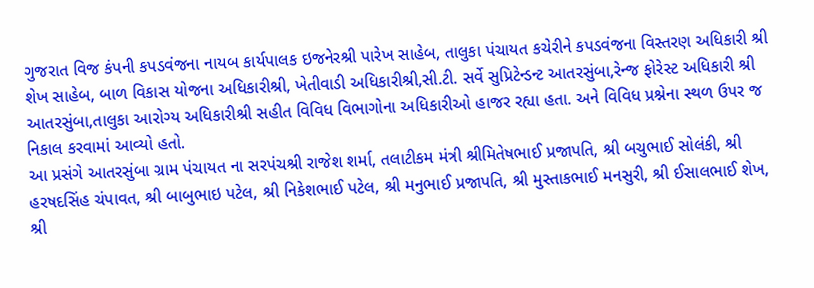ગુજરાત વિજ કંપની કપડવંજના નાયબ કાર્યપાલક ઇજનેરશ્રી પારેખ સાહેબ, તાલુકા પંચાયત કચેરીને કપડવંજના વિસ્તરણ અધિકારી શ્રી શેખ સાહેબ, બાળ વિકાસ યોજના અધિકારીશ્રી, ખેતીવાડી અધિકારીશ્રી,સી.ટી. સર્વે સુપ્રિટેન્ડન્ટ આતરસુંબા,રેન્જ ફોરેસ્ટ અધિકારી શ્રી આતરસુંબા,તાલુકા આરોગ્ય અધિકારીશ્રી સહીત વિવિધ વિભાગોના અધિકારીઓ હાજર રહ્યા હતા. અને વિવિધ પ્રશ્નેના સ્થળ ઉપર જ નિકાલ કરવામાં આવ્યો હતો.
આ પ્રસંગે આતરસુંબા ગ્રામ પંચાયત ના સરપંચશ્રી રાજેશ શર્મા, તલાટીકમ મંત્રી શ્રીમિતેષભાઈ પ્રજાપતિ, શ્રી બચુભાઈ સોલંકી, શ્રી હરષદસિંહ ચંપાવત, શ્રી બાબુભાઇ પટેલ, શ્રી નિકેશભાઈ પટેલ, શ્રી મનુભાઈ પ્રજાપતિ, શ્રી મુસ્તાકભાઈ મનસુરી, શ્રી ઈસાલભાઈ શેખ, શ્રી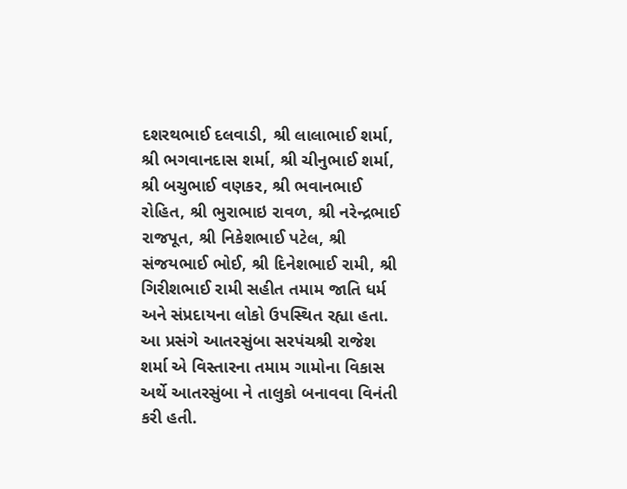દશરથભાઈ દલવાડી, શ્રી લાલાભાઈ શર્મા, શ્રી ભગવાનદાસ શર્મા, શ્રી ચીનુભાઈ શર્મા, શ્રી બચુભાઈ વણકર, શ્રી ભવાનભાઈ રોહિત, શ્રી ભુરાભાઇ રાવળ, શ્રી નરેન્દ્રભાઈ રાજપૂત, શ્રી નિકેશભાઈ પટેલ, શ્રી સંજયભાઈ ભોઈ, શ્રી દિનેશભાઈ રામી, શ્રી ગિરીશભાઈ રામી સહીત તમામ જાતિ ધર્મ અને સંપ્રદાયના લોકો ઉપસ્થિત રહ્યા હતા.
આ પ્રસંગે આતરસુંબા સરપંચશ્રી રાજેશ શર્મા એ વિસ્તારના તમામ ગામોના વિકાસ અર્થે આતરસુંબા ને તાલુકો બનાવવા વિનંતી કરી હતી.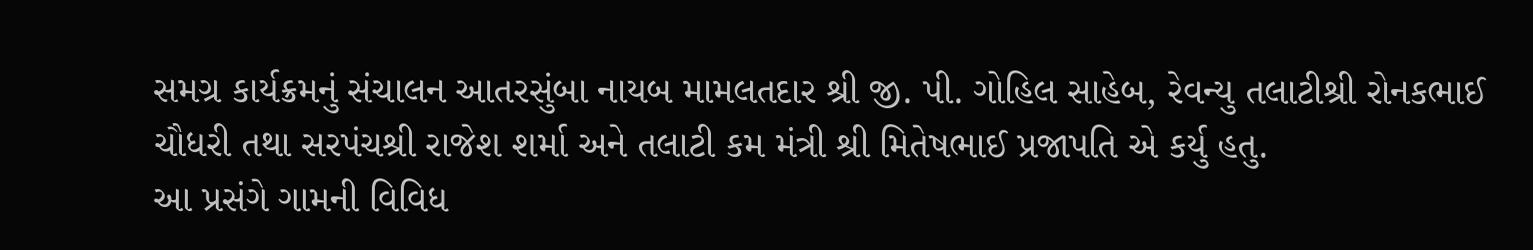સમગ્ર કાર્યક્રમનું સંચાલન આતરસુંબા નાયબ મામલતદાર શ્રી જી. પી. ગોહિલ સાહેબ, રેવન્યુ તલાટીશ્રી રોનકભાઈ ચૌધરી તથા સરપંચશ્રી રાજેશ શર્મા અને તલાટી કમ મંત્રી શ્રી મિતેષભાઈ પ્રજાપતિ એ કર્યુ હતુ.
આ પ્રસંગે ગામની વિવિધ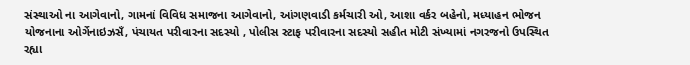સંસ્થાઓ ના આગેવાનો, ગામનાં વિવિધ સમાજના આગેવાનો, આંગણવાડી કર્મચારી ઓ, આશા વર્કર બહેનો, મધ્યાહન ભોજન યોજનાના ઓર્ગેનાઇઝસઁ, પંચાયત પરીવારના સદસ્યો , પોલીસ સ્ટાફ પરીવારના સદસ્યો સહીત મોટી સંખ્યામાં નગરજનો ઉપસ્થિત રહ્યા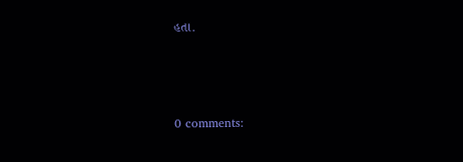હતા.



0 comments: